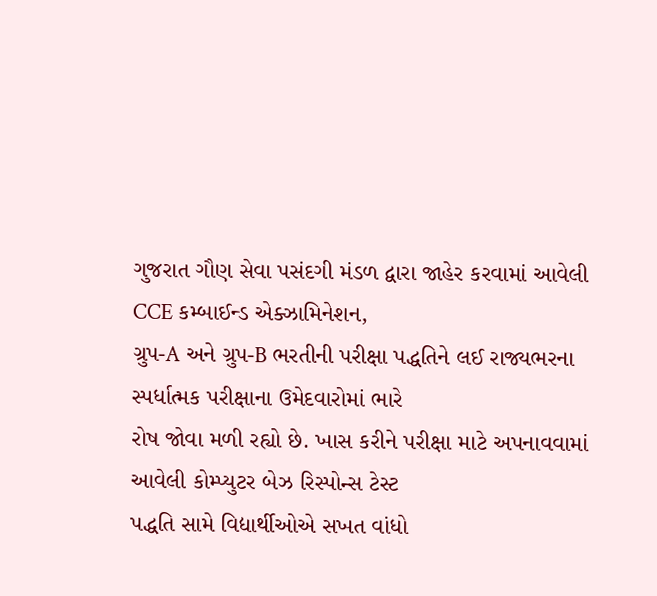ગુજરાત ગૌણ સેવા પસંદગી મંડળ દ્વારા જાહેર કરવામાં આવેલી CCE કમ્બાઈન્ડ એક્ઝામિનેશન,
ગ્રુપ-A અને ગ્રુપ-B ભરતીની પરીક્ષા પદ્ધતિને લઈ રાજ્યભરના સ્પર્ધાત્મક પરીક્ષાના ઉમેદવારોમાં ભારે
રોષ જોવા મળી રહ્યો છે. ખાસ કરીને પરીક્ષા માટે અપનાવવામાં આવેલી કોમ્પ્યુટર બેઝ રિસ્પોન્સ ટેસ્ટ
પદ્ધતિ સામે વિદ્યાર્થીઓએ સખત વાંધો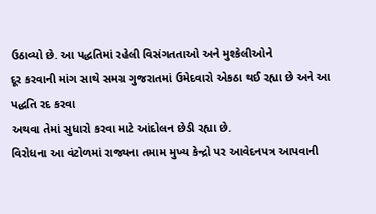ઉઠાવ્યો છે. આ પદ્ધતિમાં રહેલી વિસંગતતાઓ અને મુશ્કેલીઓને
દૂર કરવાની માંગ સાથે સમગ્ર ગુજરાતમાં ઉમેદવારો એકઠા થઈ રહ્યા છે અને આ પદ્ધતિ રદ કરવા
અથવા તેમાં સુધારો કરવા માટે આંદોલન છેડી રહ્યા છે.
વિરોધના આ વંટોળમાં રાજ્યના તમામ મુખ્ય કેન્દ્રો પર આવેદનપત્ર આપવાની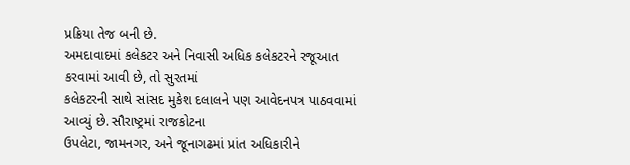પ્રક્રિયા તેજ બની છે.
અમદાવાદમાં કલેકટર અને નિવાસી અધિક કલેકટરને રજૂઆત કરવામાં આવી છે, તો સુરતમાં
કલેકટરની સાથે સાંસદ મુકેશ દલાલને પણ આવેદનપત્ર પાઠવવામાં આવ્યું છે. સૌરાષ્ટ્રમાં રાજકોટના
ઉપલેટા, જામનગર, અને જૂનાગઢમાં પ્રાંત અધિકારીને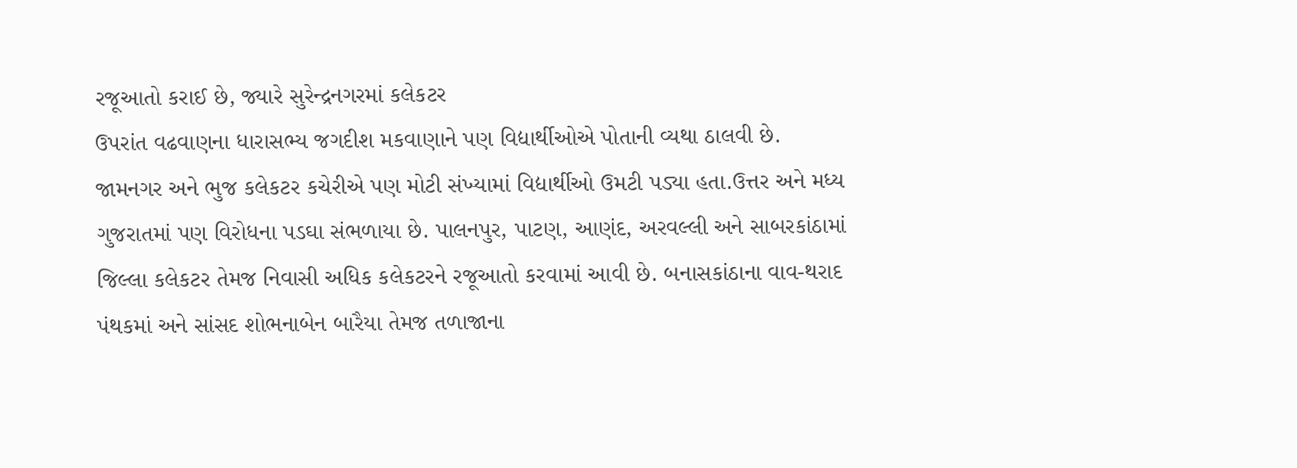રજૂઆતો કરાઈ છે, જ્યારે સુરેન્દ્રનગરમાં કલેકટર
ઉપરાંત વઢવાણના ધારાસભ્ય જગદીશ મકવાણાને પણ વિદ્યાર્થીઓએ પોતાની વ્યથા ઠાલવી છે.
જામનગર અને ભુજ કલેકટર કચેરીએ પણ મોટી સંખ્યામાં વિદ્યાર્થીઓ ઉમટી પડ્યા હતા.ઉત્તર અને મધ્ય
ગુજરાતમાં પણ વિરોધના પડઘા સંભળાયા છે. પાલનપુર, પાટણ, આણંદ, અરવલ્લી અને સાબરકાંઠામાં
જિલ્લા કલેકટર તેમજ નિવાસી અધિક કલેકટરને રજૂઆતો કરવામાં આવી છે. બનાસકાંઠાના વાવ-થરાદ
પંથકમાં અને સાંસદ શોભનાબેન બારૈયા તેમજ તળાજાના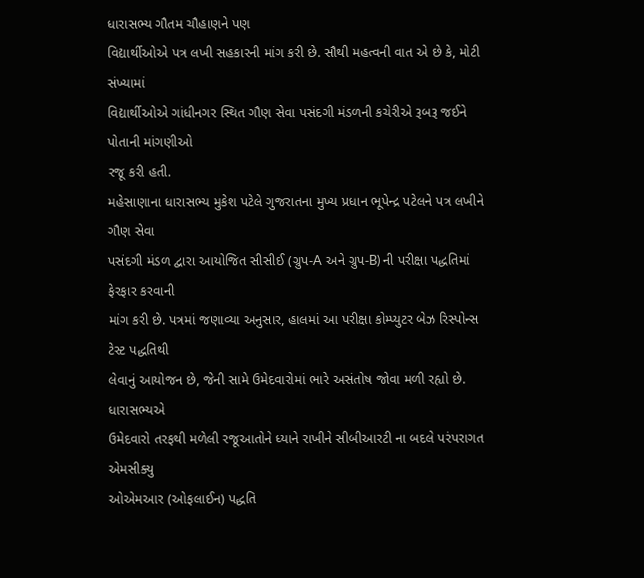ધારાસભ્ય ગૌતમ ચૌહાણને પણ
વિદ્યાર્થીઓએ પત્ર લખી સહકારની માંગ કરી છે. સૌથી મહત્વની વાત એ છે કે, મોટી સંખ્યામાં
વિદ્યાર્થીઓએ ગાંધીનગર સ્થિત ગૌણ સેવા પસંદગી મંડળની કચેરીએ રૂબરૂ જઈને પોતાની માંગણીઓ
રજૂ કરી હતી.
મહેસાણાના ધારાસભ્ય મુકેશ પટેલે ગુજરાતના મુખ્ય પ્રધાન ભૂપેન્દ્ર પટેલને પત્ર લખીને ગૌણ સેવા
પસંદગી મંડળ દ્વારા આયોજિત સીસીઈ (ગ્રુપ-A અને ગ્રુપ-B) ની પરીક્ષા પદ્ધતિમાં ફેરફાર કરવાની
માંગ કરી છે. પત્રમાં જણાવ્યા અનુસાર, હાલમાં આ પરીક્ષા કોમ્પ્યુટર બેઝ રિસ્પોન્સ ટેસ્ટ પદ્ધતિથી
લેવાનું આયોજન છે, જેની સામે ઉમેદવારોમાં ભારે અસંતોષ જોવા મળી રહ્યો છે. ધારાસભ્યએ
ઉમેદવારો તરફથી મળેલી રજૂઆતોને ધ્યાને રાખીને સીબીઆરટી ના બદલે પરંપરાગત એમસીક્યુ
ઓએમઆર (ઓફલાઈન) પદ્ધતિ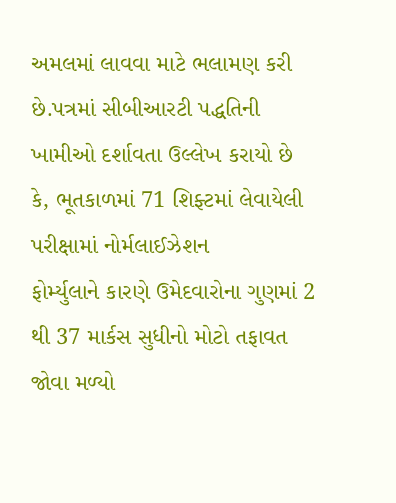અમલમાં લાવવા માટે ભલામણ કરી છે.પત્રમાં સીબીઆરટી પદ્ધતિની
ખામીઓ દર્શાવતા ઉલ્લેખ કરાયો છે કે, ભૂતકાળમાં 71 શિફ્ટમાં લેવાયેલી પરીક્ષામાં નોર્મલાઈઝેશન
ફોર્મ્યુલાને કારણે ઉમેદવારોના ગુણમાં 2 થી 37 માર્કસ સુધીનો મોટો તફાવત જોવા મળ્યો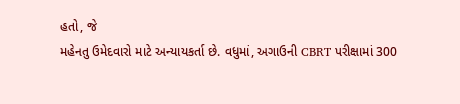હતો, જે
મહેનતુ ઉમેદવારો માટે અન્યાયકર્તા છે. વધુમાં, અગાઉની CBRT પરીક્ષામાં 300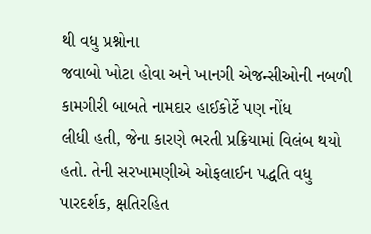થી વધુ પ્રશ્નોના
જવાબો ખોટા હોવા અને ખાનગી એજન્સીઓની નબળી કામગીરી બાબતે નામદાર હાઈકોર્ટે પણ નોંધ
લીધી હતી, જેના કારણે ભરતી પ્રક્રિયામાં વિલંબ થયો હતો. તેની સરખામણીએ ઓફલાઈન પદ્ધતિ વધુ
પારદર્શક, ક્ષતિરહિત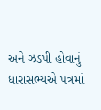અને ઝડપી હોવાનું ધારાસભ્યએ પત્રમાં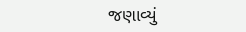જણાવ્યું